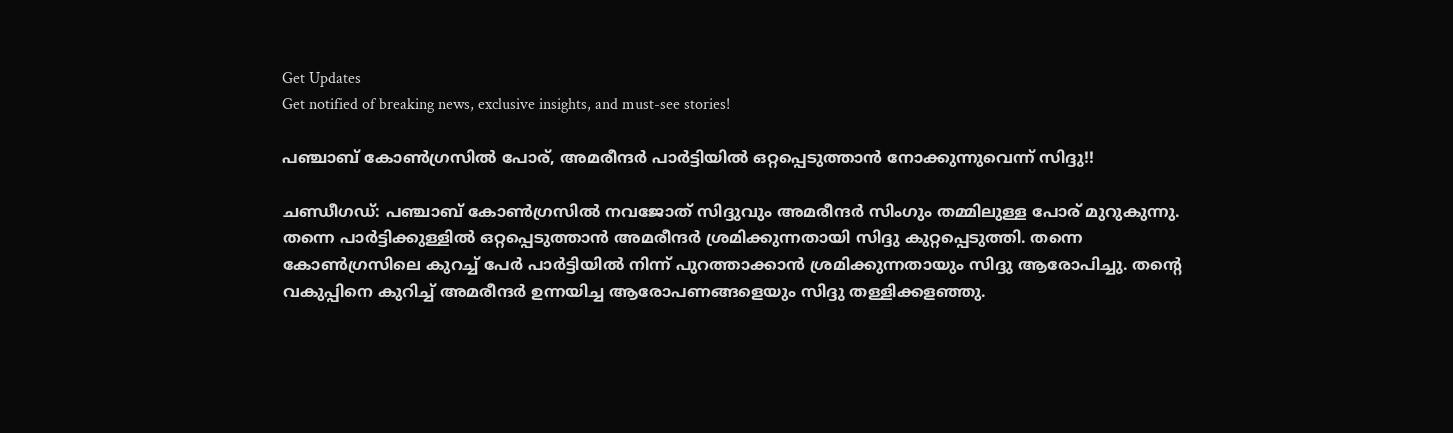Get Updates
Get notified of breaking news, exclusive insights, and must-see stories!

പഞ്ചാബ് കോണ്‍ഗ്രസില്‍ പോര്, അമരീന്ദര്‍ പാര്‍ട്ടിയില്‍ ഒറ്റപ്പെടുത്താന്‍ നോക്കുന്നുവെന്ന് സിദ്ദു!!

ചണ്ഡീഗഡ്: പഞ്ചാബ് കോണ്‍ഗ്രസില്‍ നവജോത് സിദ്ദുവും അമരീന്ദര്‍ സിംഗും തമ്മിലുള്ള പോര് മുറുകുന്നു. തന്നെ പാര്‍ട്ടിക്കുള്ളില്‍ ഒറ്റപ്പെടുത്താന്‍ അമരീന്ദര്‍ ശ്രമിക്കുന്നതായി സിദ്ദു കുറ്റപ്പെടുത്തി. തന്നെ കോണ്‍ഗ്രസിലെ കുറച്ച് പേര്‍ പാര്‍ട്ടിയില്‍ നിന്ന് പുറത്താക്കാന്‍ ശ്രമിക്കുന്നതായും സിദ്ദു ആരോപിച്ചു. തന്റെ വകുപ്പിനെ കുറിച്ച് അമരീന്ദര്‍ ഉന്നയിച്ച ആരോപണങ്ങളെയും സിദ്ദു തള്ളിക്കളഞ്ഞു.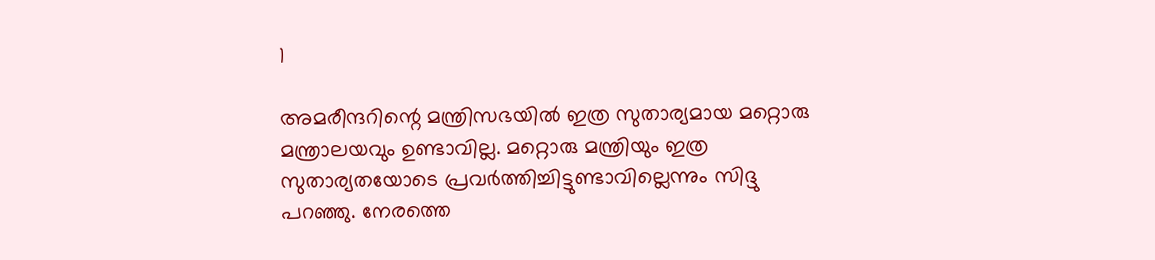1

അമരീന്ദറിന്റെ മന്ത്രിസഭയില്‍ ഇത്ര സുതാര്യമായ മറ്റൊരു മന്ത്രാലയവും ഉണ്ടാവില്ല. മറ്റൊരു മന്ത്രിയും ഇത്ര സുതാര്യതയോടെ പ്രവര്‍ത്തിച്ചിട്ടുണ്ടാവില്ലെന്നും സിദ്ദു പറഞ്ഞു. നേരത്തെ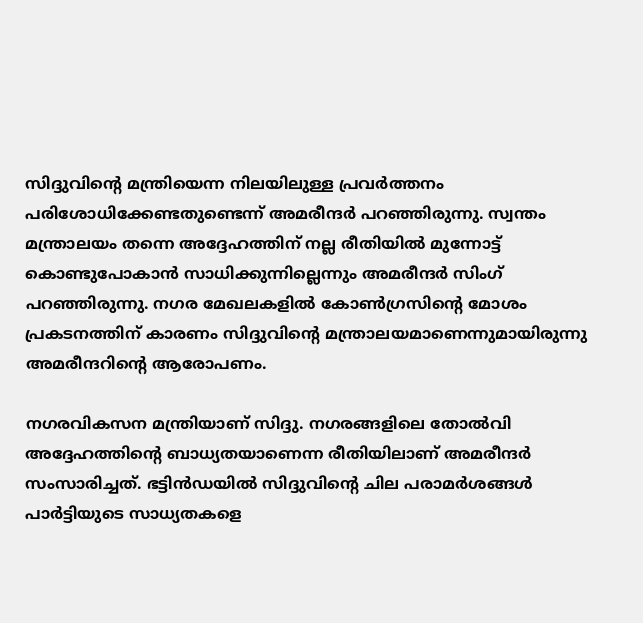സിദ്ദുവിന്റെ മന്ത്രിയെന്ന നിലയിലുള്ള പ്രവര്‍ത്തനം പരിശോധിക്കേണ്ടതുണ്ടെന്ന് അമരീന്ദര്‍ പറഞ്ഞിരുന്നു. സ്വന്തം മന്ത്രാലയം തന്നെ അദ്ദേഹത്തിന് നല്ല രീതിയില്‍ മുന്നോട്ട് കൊണ്ടുപോകാന്‍ സാധിക്കുന്നില്ലെന്നും അമരീന്ദര്‍ സിംഗ് പറഞ്ഞിരുന്നു. നഗര മേഖലകളില്‍ കോണ്‍ഗ്രസിന്റെ മോശം പ്രകടനത്തിന് കാരണം സിദ്ദുവിന്റെ മന്ത്രാലയമാണെന്നുമായിരുന്നു അമരീന്ദറിന്റെ ആരോപണം.

നഗരവികസന മന്ത്രിയാണ് സിദ്ദു. നഗരങ്ങളിലെ തോല്‍വി അദ്ദേഹത്തിന്റെ ബാധ്യതയാണെന്ന രീതിയിലാണ് അമരീന്ദര്‍ സംസാരിച്ചത്. ഭട്ടിന്‍ഡയില്‍ സിദ്ദുവിന്റെ ചില പരാമര്‍ശങ്ങള്‍ പാര്‍ട്ടിയുടെ സാധ്യതകളെ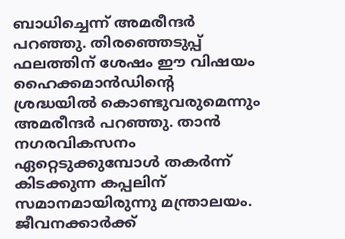ബാധിച്ചെന്ന് അമരീന്ദര്‍ പറഞ്ഞു. തിരഞ്ഞെടുപ്പ് ഫലത്തിന് ശേഷം ഈ വിഷയം ഹൈക്കമാന്‍ഡിന്റെ ശ്രദ്ധയില്‍ കൊണ്ടുവരുമെന്നും അമരീന്ദര്‍ പറഞ്ഞു. താന്‍ നഗരവികസനം ഏറ്റെടുക്കുമ്പോള്‍ തകര്‍ന്ന് കിടക്കുന്ന കപ്പലിന് സമാനമായിരുന്നു മന്ത്രാലയം. ജീവനക്കാര്‍ക്ക്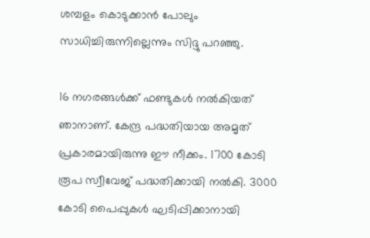ശമ്പളം കൊടുക്കാന്‍ പോലും സാധിച്ചിരുന്നില്ലെന്നും സിദ്ദു പറഞ്ഞു.

16 നഗരങ്ങള്‍ക്ക് ഫണ്ടുകള്‍ നല്‍കിയത് ഞാനാണ്. കേന്ദ്ര പദ്ധതിയായ അമൃത് പ്രകാരമായിരുന്നു ഈ നീക്കം. 1700 കോടി രൂപ സ്വീവേജ് പദ്ധതിക്കായി നല്‍കി. 3000 കോടി പൈപ്പുകള്‍ ഘടിപ്പിക്കാനായി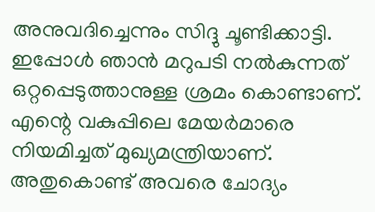അനുവദിച്ചെന്നും സിദ്ദു ചൂണ്ടിക്കാട്ടി. ഇപ്പോള്‍ ഞാന്‍ മറുപടി നല്‍കുന്നത് ഒറ്റപ്പെടുത്താനുള്ള ശ്രമം കൊണ്ടാണ്. എന്റെ വകുപ്പിലെ മേയര്‍മാരെ നിയമിച്ചത് മുഖ്യമന്ത്രിയാണ്. അതുകൊണ്ട് അവരെ ചോദ്യം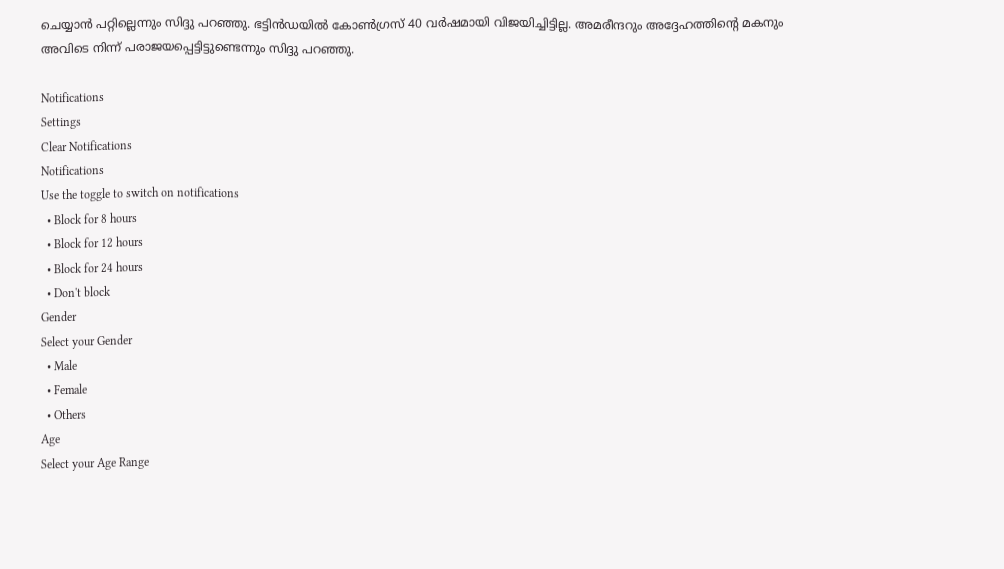ചെയ്യാന്‍ പറ്റില്ലെന്നും സിദ്ദു പറഞ്ഞു. ഭട്ടിന്‍ഡയില്‍ കോണ്‍ഗ്രസ് 40 വര്‍ഷമായി വിജയിച്ചിട്ടില്ല. അമരീന്ദറും അദ്ദേഹത്തിന്റെ മകനും അവിടെ നിന്ന് പരാജയപ്പെട്ടിട്ടുണ്ടെന്നും സിദ്ദു പറഞ്ഞു.

Notifications
Settings
Clear Notifications
Notifications
Use the toggle to switch on notifications
  • Block for 8 hours
  • Block for 12 hours
  • Block for 24 hours
  • Don't block
Gender
Select your Gender
  • Male
  • Female
  • Others
Age
Select your Age Range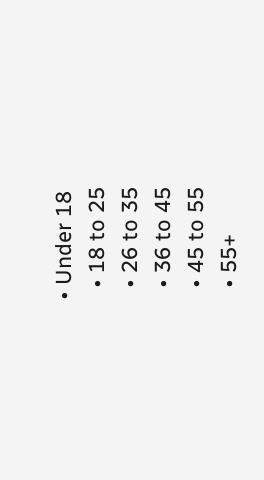• Under 18
  • 18 to 25
  • 26 to 35
  • 36 to 45
  • 45 to 55
  • 55+